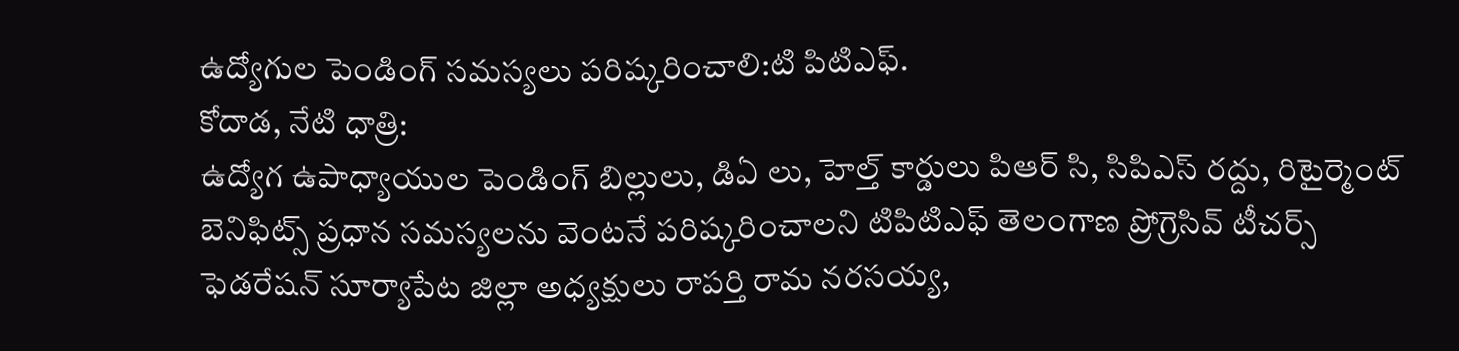ఉద్యోగుల పెండింగ్ సమస్యలు పరిష్కరించాలి:టి పిటిఎఫ్.
కోదాడ, నేటి ధాత్రి:
ఉద్యోగ ఉపాధ్యాయుల పెండింగ్ బిల్లులు, డిఏ లు, హెల్త్ కార్డులు పిఆర్ సి, సిపిఎస్ రద్దు, రిటైర్మెంట్ బెనిఫిట్స్ ప్రధాన సమస్యలను వెంటనే పరిష్కరించాలని టిపిటిఎఫ్ తెలంగాణ ప్రోగ్రెసివ్ టీచర్స్ ఫెడరేషన్ సూర్యాపేట జిల్లా అధ్యక్షులు రాపర్తి రామ నరసయ్య,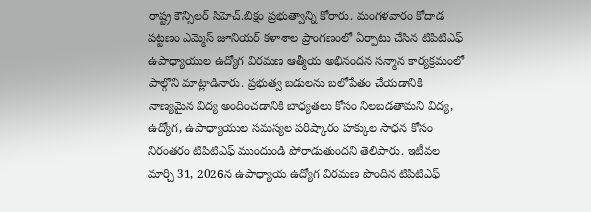రాష్ట్ర కౌన్సిలర్ సిహెచ్.బిక్షం ప్రభుత్వాన్ని కోరారు. మంగళవారం కోదాడ పట్టణం ఎమ్మెస్ జూనియర్ కళాశాల ప్రాంగణంలో ఏర్పాటు చేసిన టిపిటిఎఫ్ ఉపాధ్యాయుల ఉద్యోగ విరమణ ఆత్మీయ అభినందన సన్మాన కార్యక్రమంలో పాల్గొని మాట్లాడినారు. ప్రభుత్వ బడులను బలోపేతం చేయడానికి నాణ్యమైన విద్య అందించడానికి బాధ్యతలు కోసం నిలబడతామని విద్య, ఉద్యోగ, ఉపాధ్యాయుల సమస్యల పరిష్కారం హక్కుల సాధన కోసం నిరంతరం టిపిటిఎఫ్ ముందుండి పోరాడుతుందని తెలిపారు. ఇటీవల మార్చి 31, 2026న ఉపాధ్యాయ ఉద్యోగ విరమణ పొందిన టిపిటిఎఫ్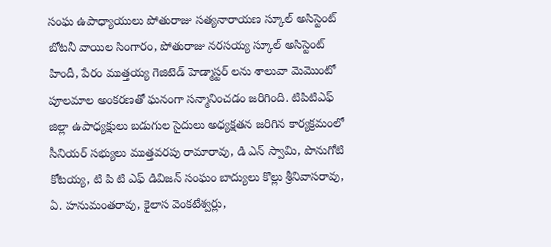సంఘ ఉపాధ్యాయులు పోతురాజు సత్యనారాయణ స్కూల్ అసిస్టెంట్ బోటనీ వాయిల సింగారం, పోతురాజు నరసయ్య స్కూల్ అసిస్టెంట్ హిందీ, పేరం ముత్తయ్య గెజిటెడ్ హెడ్మాస్టర్ లను శాలువా మెమొంటో పూలమాల అంకరణతో ఘనంగా సన్మానించడం జరిగింది. టిపిటిఎఫ్ జిల్లా ఉపాధ్యక్షులు బడుగుల సైదులు అధ్యక్షతన జరిగిన కార్యక్రమంలో సీనియర్ సభ్యులు ముత్తవరపు రామారావు, డి ఎన్ స్వామి, పొనుగోటి కోటయ్య, టి పి టి ఎఫ్ డివిజన్ సంఘం బాద్యులు కొల్లు శ్రీనివాసరావు, ఏ. హనుమంతరావు, కైలాస వెంకటేశ్వర్లు,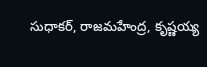సుధాకర్, రాజమహేంద్ర, కృష్ణయ్య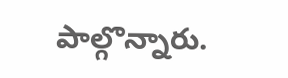పాల్గొన్నారు.